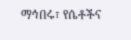ማኅበሩ፣ የሴቶችና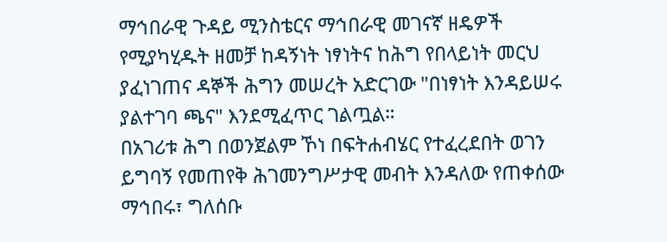ማኅበራዊ ጉዳይ ሚንስቴርና ማኅበራዊ መገናኛ ዘዴዎች የሚያካሂዱት ዘመቻ ከዳኝነት ነፃነትና ከሕግ የበላይነት መርህ ያፈነገጠና ዳኞች ሕግን መሠረት አድርገው "በነፃነት እንዳይሠሩ ያልተገባ ጫና" እንደሚፈጥር ገልጧል።
በአገሪቱ ሕግ በወንጀልም ኾነ በፍትሐብሄር የተፈረደበት ወገን ይግባኝ የመጠየቅ ሕገመንግሥታዊ መብት እንዳለው የጠቀሰው ማኅበሩ፣ ግለሰቡ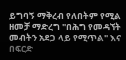ይግባኝ ማቅረብ የለበትም የሚል ዘመቻ ማድረግ "በሕግ የመዳኘት መብትን አደጋ ላይ የሚጥል" እና በፍርድ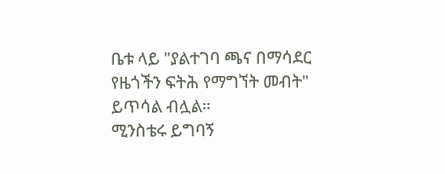ቤቱ ላይ "ያልተገባ ጫና በማሳደር የዜጎችን ፍትሕ የማግኘት መብት" ይጥሳል ብሏል።
ሚንስቴሩ ይግባኝ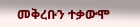መቅረቡን ተቃውሞ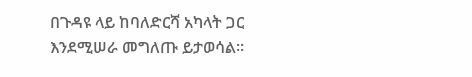በጉዳዩ ላይ ከባለድርሻ አካላት ጋር እንደሚሠራ መግለጡ ይታወሳል።